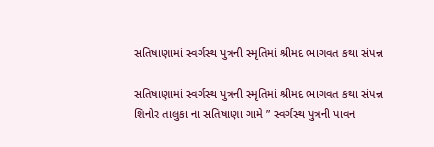સતિષાણામાં સ્વર્ગસ્થ પુત્રની સ્મૃતિમાં શ્રીમદ ભાગવત કથા સંપન્ન

સતિષાણામાં સ્વર્ગસ્થ પુત્રની સ્મૃતિમાં શ્રીમદ ભાગવત કથા સંપન્ન
શિનોર તાલુકા ના સતિષાણા ગામે ” સ્વર્ગસ્થ પુત્રની પાવન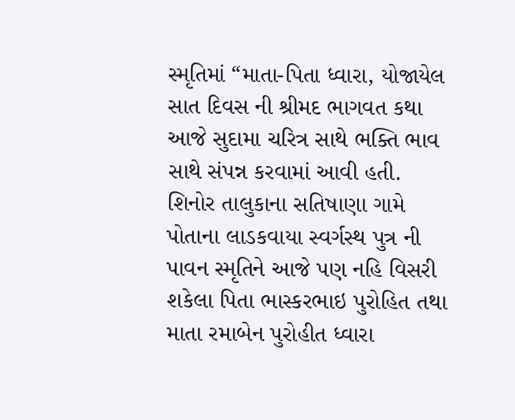સ્મૃતિમાં “માતા-પિતા ધ્વારા, યોજાયેલ સાત દિવસ ની શ્રીમદ ભાગવત કથા આજે સુદામા ચરિત્ર સાથે ભક્તિ ભાવ સાથે સંપન્ન કરવામાં આવી હતી.
શિનોર તાલુકાના સતિષાણા ગામે પોતાના લાડકવાયા સ્વર્ગસ્થ પુત્ર ની પાવન સ્મૃતિને આજે પણ નહિ વિસરી શકેલા પિતા ભાસ્કરભાઇ પુરોહિત તથા માતા રમાબેન પુરોહીત ધ્વારા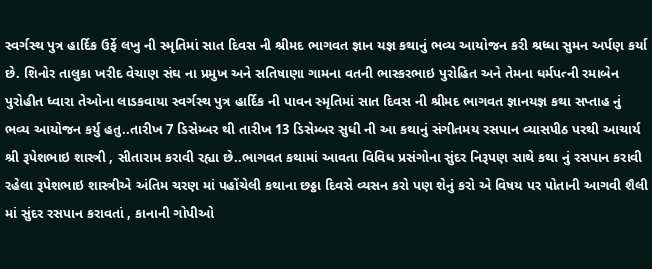સ્વર્ગસ્થ પુત્ર હાર્દિક ઉર્ફે લખુ ની સ્મૃતિમાં સાત દિવસ ની શ્રીમદ ભાગવત જ્ઞાન યજ્ઞ કથાનું ભવ્ય આયોજન કરી શ્રધ્ધા સુમન અર્પણ કર્યા છે. શિનોર તાલુકા ખરીદ વેચાણ સંઘ ના પ્રમુખ અને સતિષાણા ગામના વતની ભાસ્કરભાઇ પુરોહિત અને તેમના ધર્મપત્ની રમાબેન પુરોહીત ધ્વારા તેઓના લાડકવાયા સ્વર્ગસ્થ પુત્ર હાર્દિક ની પાવન સ્મૃતિમાં સાત દિવસ ની શ્રીમદ ભાગવત જ્ઞાનયજ્ઞ કથા સપ્તાહ નું ભવ્ય આયોજન કર્યુ હતુ..તારીખ 7 ડિસેમ્બર થી તારીખ 13 ડિસેમ્બર સુધી ની આ કથાનું સંગીતમય રસપાન વ્યાસપીઠ પરથી આચાર્ય શ્રી રૂપેશભાઇ શાસ્ત્રી , સીતારામ કરાવી રહ્યા છે..ભાગવત કથામાં આવતા વિવિધ પ્રસંગોના સુંદર નિરૂપણ સાથે કથા નું રસપાન કરાવી રહેલા રૂપેશભાઇ શાસ્ત્રીએ અંતિમ ચરણ માં પહોંચેલી કથાના છઠ્ઠા દિવસે વ્યસન કરો પણ શેનું કરો એ વિષય પર પોતાની આગવી શૈલી માં સુંદર રસપાન કરાવતાં , કાનાની ગોપીઓ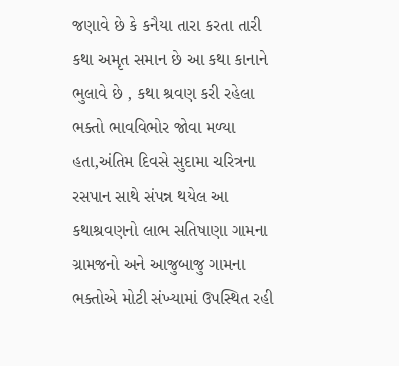જણાવે છે કે કનૈયા તારા કરતા તારી કથા અમૃત સમાન છે આ કથા કાનાને ભુલાવે છે , કથા શ્રવણ કરી રહેલા ભક્તો ભાવવિભોર જોવા મળ્યા હતા,અંતિમ દિવસે સુદામા ચરિત્રના રસપાન સાથે સંપન્ન થયેલ આ કથાશ્રવણનો લાભ સતિષાણા ગામના ગ્રામજનો અને આજુબાજુ ગામના ભક્તોએ મોટી સંખ્યામાં ઉપસ્થિત રહી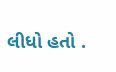લીધો હતો .